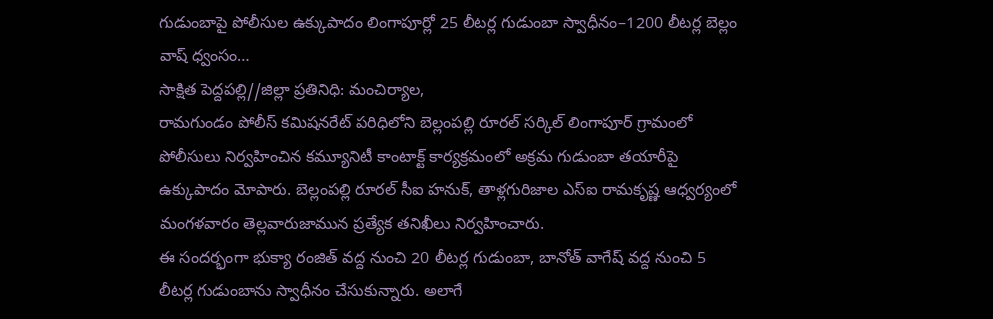గుడుంబాపై పోలీసుల ఉక్కుపాదం లింగాపూర్లో 25 లీటర్ల గుడుంబా స్వాధీనం–1200 లీటర్ల బెల్లం వాష్ ధ్వంసం…
సాక్షిత పెద్దపల్లి//జిల్లా ప్రతినిధి: మంచిర్యాల,
రామగుండం పోలీస్ కమిషనరేట్ పరిధిలోని బెల్లంపల్లి రూరల్ సర్కిల్ లింగాపూర్ గ్రామంలో పోలీసులు నిర్వహించిన కమ్యూనిటీ కాంటాక్ట్ కార్యక్రమంలో అక్రమ గుడుంబా తయారీపై ఉక్కుపాదం మోపారు. బెల్లంపల్లి రూరల్ సీఐ హనుక్, తాళ్లగురిజాల ఎస్ఐ రామకృష్ణ ఆధ్వర్యంలో మంగళవారం తెల్లవారుజామున ప్రత్యేక తనిఖీలు నిర్వహించారు.
ఈ సందర్భంగా భుక్యా రంజిత్ వద్ద నుంచి 20 లీటర్ల గుడుంబా, బానోత్ వాగేష్ వద్ద నుంచి 5 లీటర్ల గుడుంబాను స్వాధీనం చేసుకున్నారు. అలాగే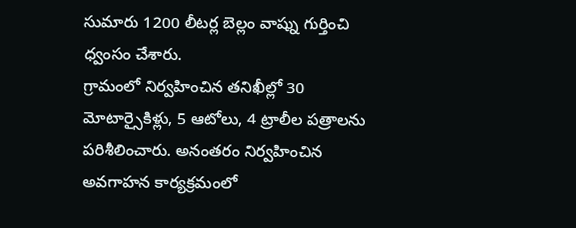సుమారు 1200 లీటర్ల బెల్లం వాష్ను గుర్తించి ధ్వంసం చేశారు.
గ్రామంలో నిర్వహించిన తనిఖీల్లో 30 మోటార్సైకిళ్లు, 5 ఆటోలు, 4 ట్రాలీల పత్రాలను పరిశీలించారు. అనంతరం నిర్వహించిన అవగాహన కార్యక్రమంలో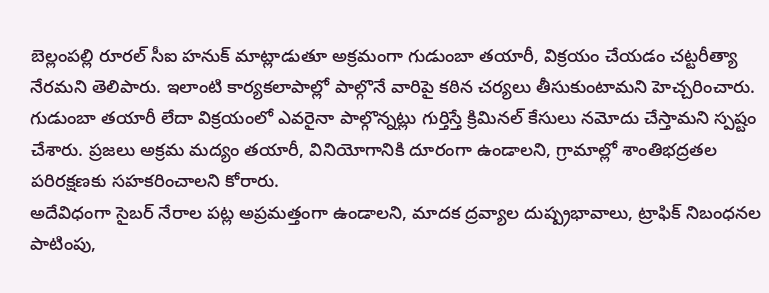బెల్లంపల్లి రూరల్ సీఐ హనుక్ మాట్లాడుతూ అక్రమంగా గుడుంబా తయారీ, విక్రయం చేయడం చట్టరీత్యా నేరమని తెలిపారు. ఇలాంటి కార్యకలాపాల్లో పాల్గొనే వారిపై కఠిన చర్యలు తీసుకుంటామని హెచ్చరించారు.
గుడుంబా తయారీ లేదా విక్రయంలో ఎవరైనా పాల్గొన్నట్లు గుర్తిస్తే క్రిమినల్ కేసులు నమోదు చేస్తామని స్పష్టం చేశారు. ప్రజలు అక్రమ మద్యం తయారీ, వినియోగానికి దూరంగా ఉండాలని, గ్రామాల్లో శాంతిభద్రతల పరిరక్షణకు సహకరించాలని కోరారు.
అదేవిధంగా సైబర్ నేరాల పట్ల అప్రమత్తంగా ఉండాలని, మాదక ద్రవ్యాల దుష్ప్రభావాలు, ట్రాఫిక్ నిబంధనల పాటింపు,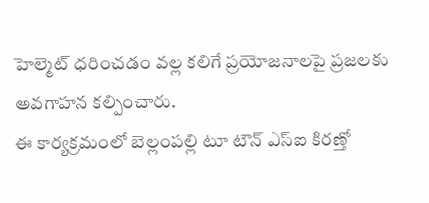హెల్మెట్ ధరించడం వల్ల కలిగే ప్రయోజనాలపై ప్రజలకు అవగాహన కల్పించారు.
ఈ కార్యక్రమంలో బెల్లంపల్లి టూ టౌన్ ఎస్ఐ కిరణ్తో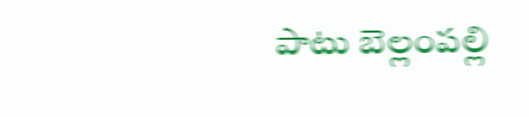పాటు బెల్లంపల్లి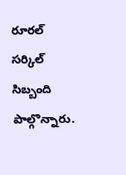రూరల్ సర్కిల్ సిబ్బంది పాల్గొన్నారు.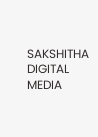SAKSHITHA DIGITAL MEDIA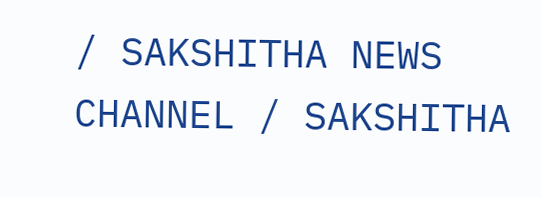/ SAKSHITHA NEWS CHANNEL / SAKSHITHA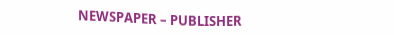NEWSPAPER – PUBLISHER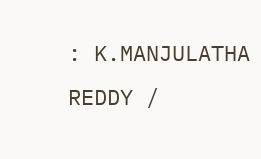: K.MANJULATHA REDDY /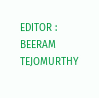EDITOR : BEERAM TEJOMURTHY